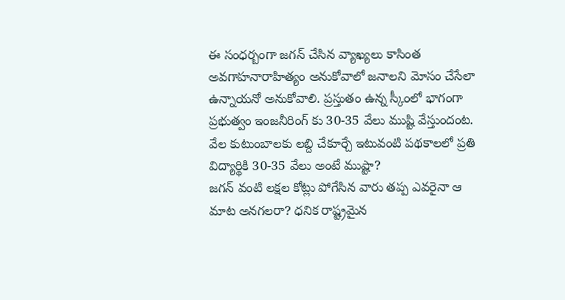ఈ సంధర్బంగా జగన్ చేసిన వ్యాఖ్యలు కాసింత అవగాహనారాహిత్యం అనుకోవాలో జనాలని మోసం చేసేలా ఉన్నాయనో అనుకోవాలి. ప్రస్తుతం ఉన్న స్కీంలో భాగంగా ప్రభుత్వం ఇంజనీరింగ్ కు 30-35 వేలు ముష్టి వేస్తుందంట. వేల కుటుంబాలకు లబ్ది చేకూర్చే ఇటువంటి పథకాలలో ప్రతి విద్యార్థికి 30-35 వేలు అంటే ముష్టా?
జగన్ వంటి లక్షల కోట్లు పోగేసిన వారు తప్ప ఎవరైనా ఆ మాట అనగలరా? ధనిక రాష్ట్రమైన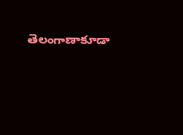తెలంగాణాకూడా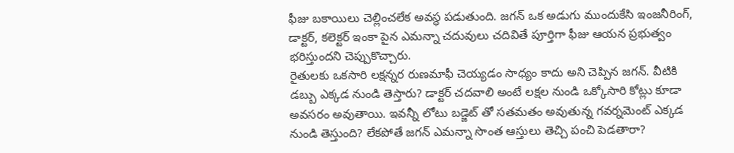ఫీజు బకాయిలు చెల్లించలేక అవస్థ పడుతుంది. జగన్ ఒక అడుగు ముందుకేసి ఇంజనీరింగ్, డాక్టర్, కలెక్టర్ ఇంకా పైన ఎమన్నా చదువులు చదివితే పూర్తిగా ఫీజు ఆయన ప్రభుత్వం భరిస్తుందని చెప్పుకొచ్చారు.
రైతులకు ఒకసారి లక్షన్నర రుణమాఫీ చెయ్యడం సాధ్యం కాదు అని చెప్పిన జగన్. వీటికి డబ్బు ఎక్కడ నుండి తెస్తారు? డాక్టర్ చదవాలి అంటే లక్షల నుండి ఒక్కోసారి కోట్లు కూడా అవసరం అవుతాయి. ఇవన్నీ లోటు బడ్జెట్ తో సతమతం అవుతున్న గవర్నమెంట్ ఎక్కడ నుండి తెస్తుంది? లేకపోతే జగన్ ఎమన్నా సొంత ఆస్తులు తెచ్చి పంచి పెడతారా?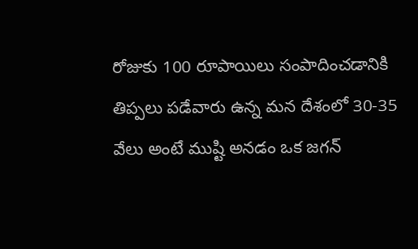రోజుకు 100 రూపాయిలు సంపాదించడానికి తిప్పలు పడేవారు ఉన్న మన దేశంలో 30-35 వేలు అంటే ముష్టి అనడం ఒక జగన్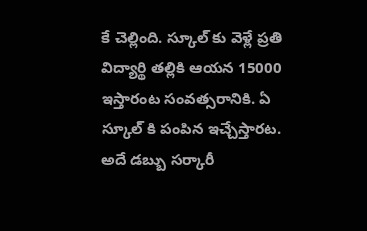కే చెల్లింది. స్కూల్ కు వెళ్లే ప్రతి విద్యార్థి తల్లికి ఆయన 15000 ఇస్తారంట సంవత్సరానికి. ఏ స్కూల్ కి పంపిన ఇచ్చేస్తారట. అదే డబ్బు సర్కారీ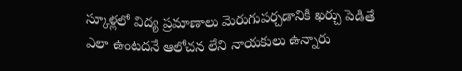స్కూళ్లలో విద్య ప్రమాణాలు మెరుగుపర్చడానికి ఖర్చు పెడితే ఎలా ఉంటదనే ఆలోచన లేని నాయకులు ఉన్నారు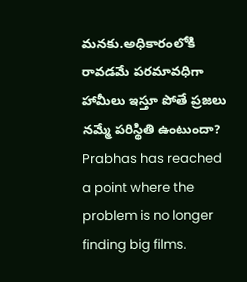మనకు.అధికారంలోకి రావడమే పరమావధిగా హామీలు ఇస్తూ పోతే ప్రజలు నమ్మే పరిస్థితి ఉంటుందా?
Prabhas has reached a point where the problem is no longer finding big films.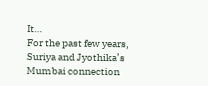It…
For the past few years, Suriya and Jyothika’s Mumbai connection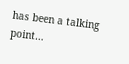has been a talking point…